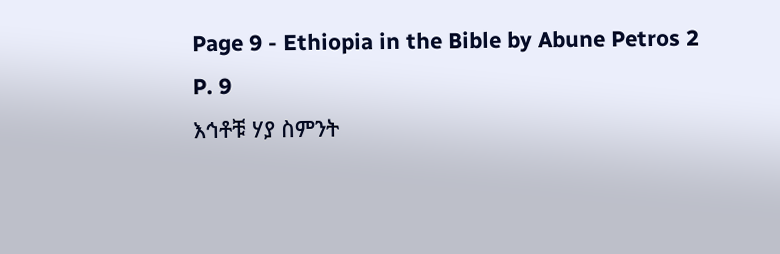Page 9 - Ethiopia in the Bible by Abune Petros 2
P. 9
እኅቶቹ ሃያ ስምንት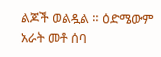ልጆች ወልዷል ። ዕድሜውም አራት መቶ ሰባ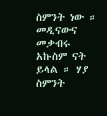ስምንት ነው ። መዲናውና መቃብሩ አኩስም ናት
ይላል ። ሃያ ስምንት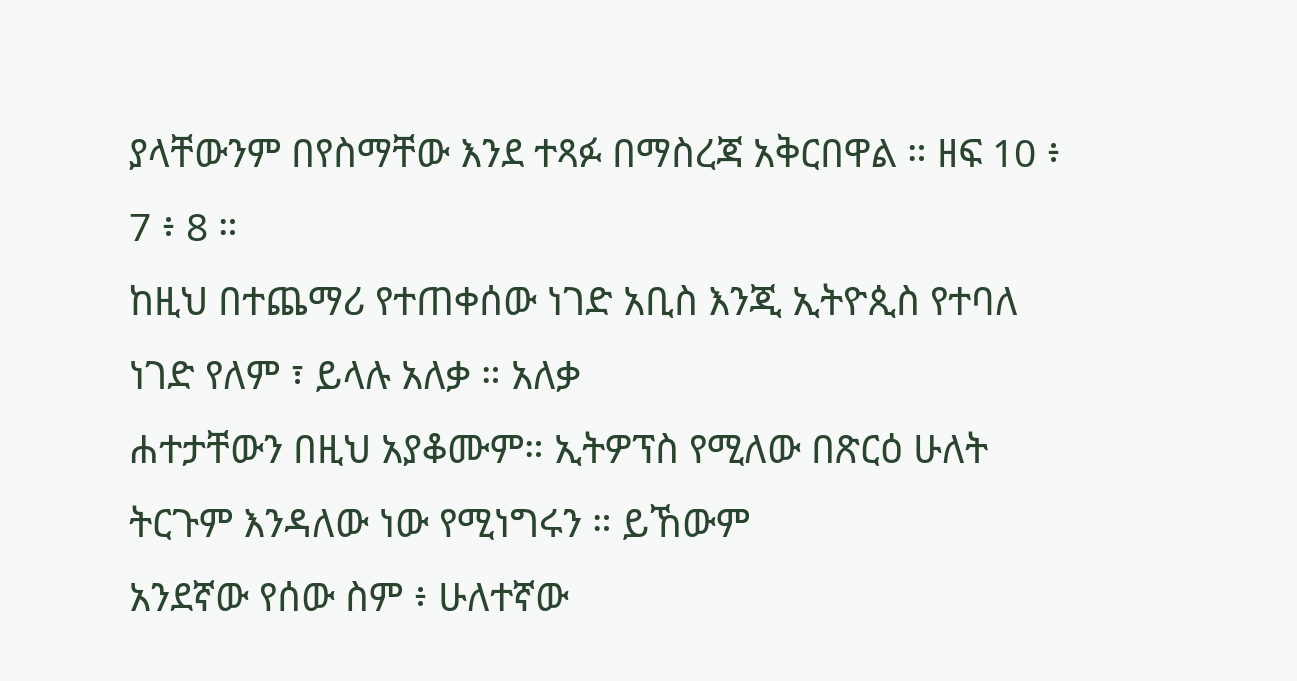ያላቸውንም በየስማቸው እንደ ተጻፉ በማስረጃ አቅርበዋል ። ዘፍ 10 ፥ 7 ፥ 8 ።
ከዚህ በተጨማሪ የተጠቀሰው ነገድ አቢስ እንጂ ኢትዮጲስ የተባለ ነገድ የለም ፣ ይላሉ አለቃ ። አለቃ
ሐተታቸውን በዚህ አያቆሙም። ኢትዎፕስ የሚለው በጽርዕ ሁለት ትርጉም እንዳለው ነው የሚነግሩን ። ይኸውም
አንደኛው የሰው ስም ፥ ሁለተኛው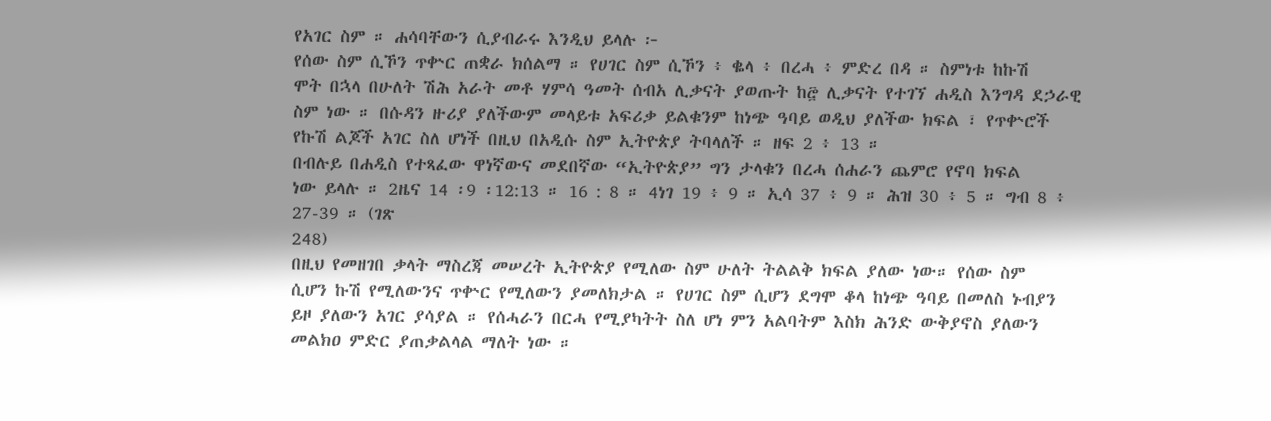የአገር ስም ። ሐሳባቸውን ሲያብራሩ እንዲህ ይላሉ ፦
የሰው ስም ሲኾን ጥቍር ጠቋራ ክሰልማ ። የሀገር ስም ሲኾን ፥ ቈላ ፥ በረሓ ፥ ምድረ በዳ ። ስምነቱ ከኩሽ
ሞት በኋላ በሁለት ሽሕ አራት መቶ ሃምሳ ዓመት ሰብአ ሊቃናት ያወጡት ከ፸ ሊቃናት የተገኘ ሐዲስ እንግዳ ደኃራዊ
ስም ነው ። በሱዳን ዙሪያ ያለችውም መላይቱ አፍሪቃ ይልቁንም ከነጭ ዓባይ ወዲህ ያለችው ክፍል ፣ የጥቍሮች
የኩሽ ልጆች አገር ስለ ሆነች በዚህ በአዲሱ ስም ኢትዮጵያ ትባላለች ። ዘፍ 2 ፥ 13 ።
በብሉይ በሐዲስ የተጻፈው ዋነኛውና መደበኛው “ኢትዮጵያ” ግን ታላቁን በረሓ ሰሐራን ጨምሮ የኖባ ክፍል
ነው ይላሉ ። 2ዜና 14 ፡9 ፡12:13 ። 16 : 8 ። 4ነገ 19 ፥ 9 ። ኢሳ 37 ፥ 9 ። ሕዝ 30 ፥ 5 ። ግብ 8 ፥ 27-39 ። (ገጽ
248)
በዚህ የመዘገበ ቃላት ማስረጃ መሠረት ኢትዮጵያ የሚለው ስም ሁለት ትልልቅ ክፍል ያለው ነው። የሰው ስም
ሲሆን ኩሽ የሚለውንና ጥቍር የሚለውን ያመለክታል ። የሀገር ስም ሲሆን ደግሞ ቆላ ከነጭ ዓባይ በመለስ ኑብያን
ይዞ ያለውን አገር ያሳያል ። የሰሓራን በርሓ የሚያካትት ስለ ሆነ ምን አልባትም እስክ ሕንድ ውቅያኖስ ያለውን
መልክዐ ምድር ያጠቃልላል ማለት ነው ።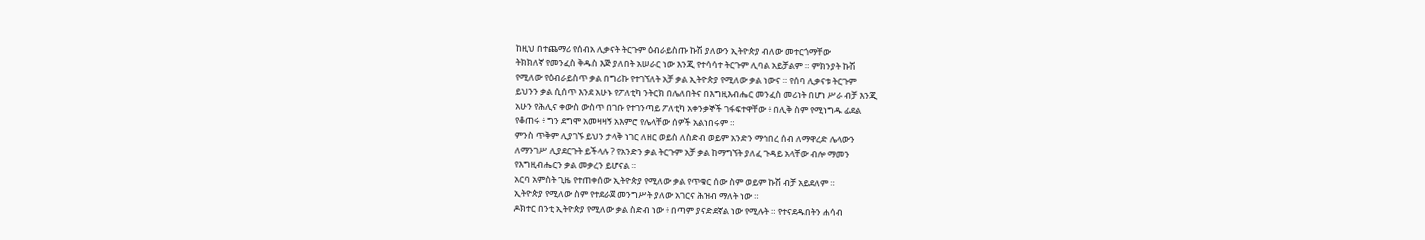ከዚህ በተጨማሪ የሰብአ ሊቃናት ትርጉም ዕብራይስጡ ኩሽ ያለውን ኢትዮጵያ ብለው መተርጎማቸው
ትክክለኛ የመንፈስ ቅዱስ እጅ ያለበት አሠራር ነው እንጂ የተሳሳተ ትርጉም ሊባል አይቻልም ። ምክንያት ኩሽ
የሚለው የዕብራይስጥ ቃል በግሪኩ የተገኘለት አቻ ቃል ኢትዮጵያ የሚለው ቃል ነውና ። የሰባ ሊቃናቱ ትርጉም
ይህንን ቃል ሲሰጥ እንደ አሁኑ የፖለቲካ ንትርክ በሌለበትና በእግዚእብሔር መንፈስ መሪነት በሆነ ሥራ ብቻ እንጂ
አሁን የሕሊና ቀውስ ውስጥ በገቡ የተገንጣይ ፖለቲካ አቀንቃኞች ገፋፍተዋቸው ፥ በሊቅ ስም የሚነግዱ ፊደል
የቆጠሩ ፥ ግን ደግሞ አመዛዛኝ አእምሮ የሌላቸው ሰዎች አልነበሩም ።
ምንስ ጥቅም ሊያገኙ ይህን ታላቅ ነገር ለዘር ወይስ ለስድብ ወይም አንድን ማኅበረ ሰብ ለማዋረድ ሌላውን
ለማንገሥ ሊያደርጉት ይችላሉ ? የአንድን ቃል ትርጉም አቻ ቃል ከማግኘት ያለፈ ጉዳይ አላቸው ብሎ ማመን
የእግዚብሔርን ቃል መቃረን ይሆናል ።
አርባ አምስት ጊዜ የተጠቀሰው ኢትዮጵያ የሚለው ቃል የጥቁር ሰው ስም ወይም ኩሽ ብቻ አይደለም ።
ኢትዮጵያ የሚለው ስም የተደራጀ መንግሥት ያለው አገርና ሕዝብ ማለት ነው ።
ዶክተር በንቲ ኢትዮጵያ የሚለው ቃል ስድብ ነው ፥ በጣም ያናድደኛል ነው የሚሉት ። የተናደዱበትን ሐሳብ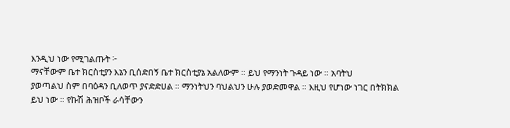እንዲህ ነው የሚገልጡት ፦
ማናቸውም ቤተ ክርስቲያን እኔን ቢሰድበኝ ቤተ ክርስቲያኔ አልለውም ። ይህ የማንነት ጉዳይ ነው ። አባትህ
ያወጣልህ ስም በባዕዳን ቢለወጥ ያናድድሀል ። ማንነትህን ባህልህን ሁሉ ያወድመዋል ። እዚህ የሆነው ነገር በትክክል
ይህ ነው ። የኩሽ ሕዝቦች ራሳቸውን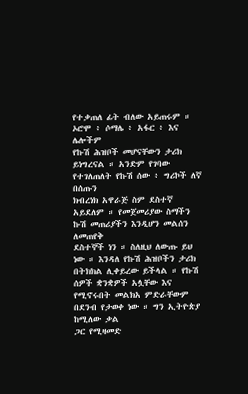የተቃጠለ ፊት ብለው አይጠሩም ። ኦሮሞ ፥ ሶማሌ ፥ አፋር ፥ እና ሌሎችም
የኩሽ ሕዝቦች መሆናቸውን ታሪክ ይነግረናል ። አንድም የገባው የተገለጠለት የኩሽ ሰው ፥ ግሪኮች ለኛ በሰጡን
ክብረነክ አዋራጅ ስም ደስተኛ አይደለም ። የመጀመሪያው ስማችን ኩሽ መጠሪያችን እንዲሆን መልሰን ለመጠየቅ
ደስተኞች ነን ። ስለዚህ ለውጡ ይህ ነው ። እንዳለ የኩሽ ሕዝቦችን ታሪክ በትክክል ሊቀይረው ይችላል ። የኩሽ
ሰዎች ቋንቋዎች አሏቸው እና የሚኖሩበት መልክአ ምድራቸውም በደንብ የታወቀ ነው ። ግን ኢትዮጵያ ከሚለው ቃል
ጋር የሚዛመድ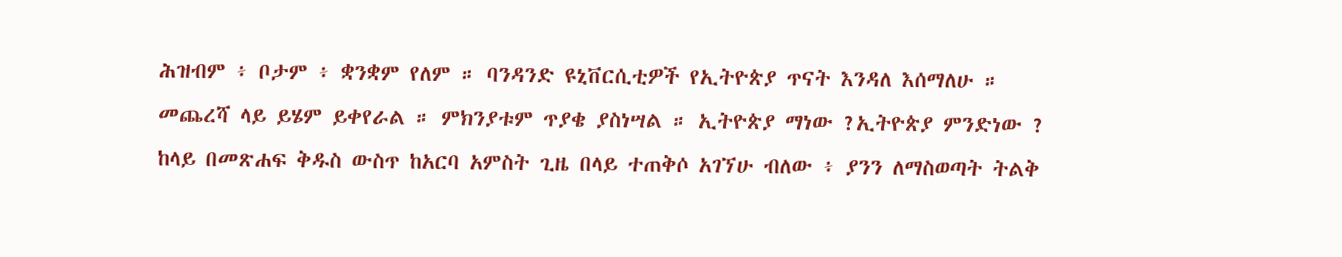ሕዝብም ፥ ቦታም ፥ ቋንቋም የለም ። ባንዳንድ ዩኒቨርሲቲዎች የኢትዮጵያ ጥናት እንዳለ እሰማለሁ ።
መጨረሻ ላይ ይሄም ይቀየራል ። ምክንያቱም ጥያቄ ያስነሣል ። ኢትዮጵያ ማነው ?ኢትዮጵያ ምንድነው ?
ከላይ በመጽሐፍ ቅዱስ ውስጥ ከአርባ አምስት ጊዜ በላይ ተጠቅሶ አገኘሁ ብለው ፥ ያንን ለማስወጣት ትልቅ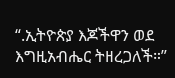“.ኢትዮጵያ እጆችዋን ወደ እግዚአብሔር ትዘረጋለች።”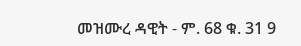መዝሙረ ዳዊት - ም. 68 ቁ. 31 9